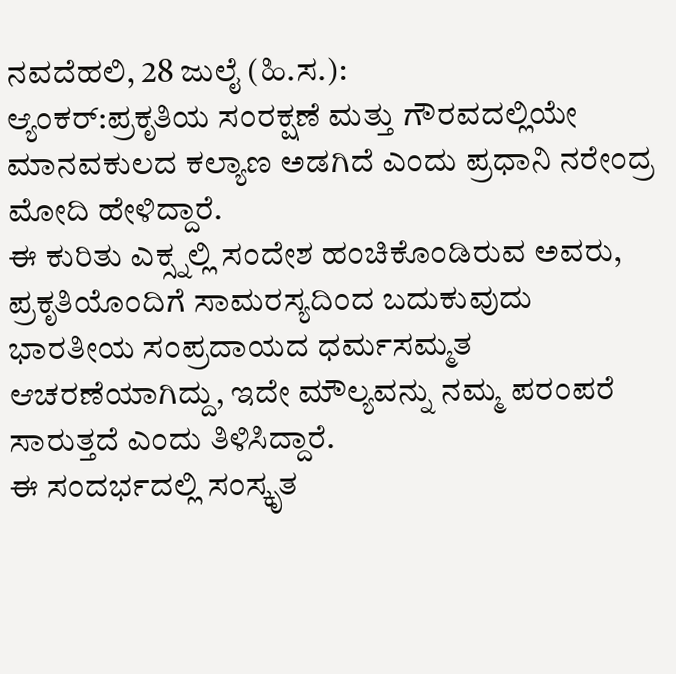ನವದೆಹಲಿ, 28 ಜುಲೈ (ಹಿ.ಸ.):
ಆ್ಯಂಕರ್:ಪ್ರಕೃತಿಯ ಸಂರಕ್ಷಣೆ ಮತ್ತು ಗೌರವದಲ್ಲಿಯೇ ಮಾನವಕುಲದ ಕಲ್ಯಾಣ ಅಡಗಿದೆ ಎಂದು ಪ್ರಧಾನಿ ನರೇಂದ್ರ ಮೋದಿ ಹೇಳಿದ್ದಾರೆ.
ಈ ಕುರಿತು ಎಕ್ಸ್ನಲ್ಲಿ ಸಂದೇಶ ಹಂಚಿಕೊಂಡಿರುವ ಅವರು, ಪ್ರಕೃತಿಯೊಂದಿಗೆ ಸಾಮರಸ್ಯದಿಂದ ಬದುಕುವುದು ಭಾರತೀಯ ಸಂಪ್ರದಾಯದ ಧರ್ಮಸಮ್ಮತ ಆಚರಣೆಯಾಗಿದ್ದು, ಇದೇ ಮೌಲ್ಯವನ್ನು ನಮ್ಮ ಪರಂಪರೆ ಸಾರುತ್ತದೆ ಎಂದು ತಿಳಿಸಿದ್ದಾರೆ.
ಈ ಸಂದರ್ಭದಲ್ಲಿ ಸಂಸ್ಕೃತ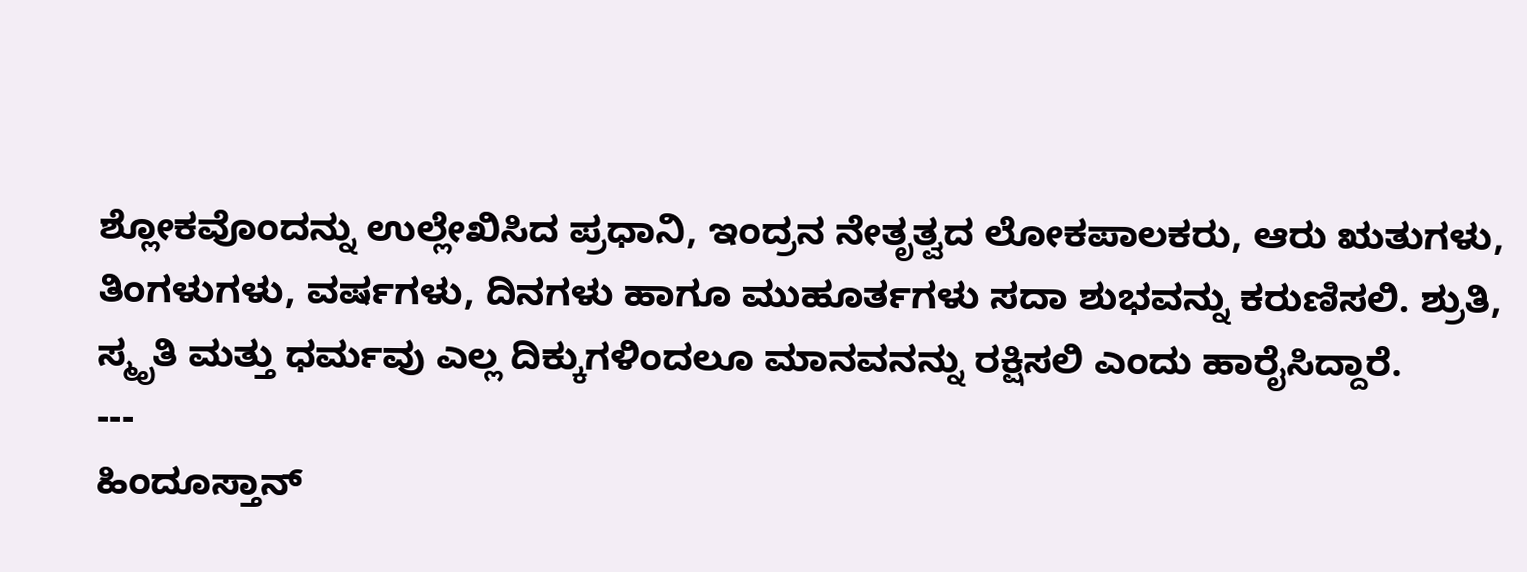ಶ್ಲೋಕವೊಂದನ್ನು ಉಲ್ಲೇಖಿಸಿದ ಪ್ರಧಾನಿ, ಇಂದ್ರನ ನೇತೃತ್ವದ ಲೋಕಪಾಲಕರು, ಆರು ಋತುಗಳು, ತಿಂಗಳುಗಳು, ವರ್ಷಗಳು, ದಿನಗಳು ಹಾಗೂ ಮುಹೂರ್ತಗಳು ಸದಾ ಶುಭವನ್ನು ಕರುಣಿಸಲಿ. ಶ್ರುತಿ, ಸ್ಮೃತಿ ಮತ್ತು ಧರ್ಮವು ಎಲ್ಲ ದಿಕ್ಕುಗಳಿಂದಲೂ ಮಾನವನನ್ನು ರಕ್ಷಿಸಲಿ ಎಂದು ಹಾರೈಸಿದ್ದಾರೆ.
---
ಹಿಂದೂಸ್ತಾನ್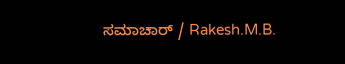ಸಮಾಚಾರ್ / Rakesh.M.B.